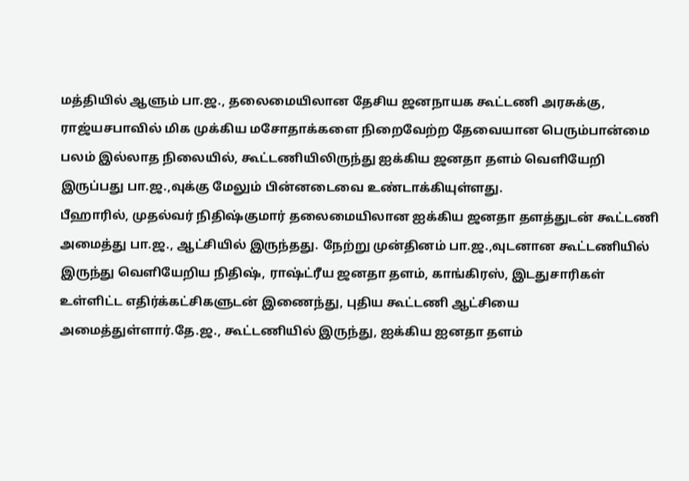மத்தியில் ஆளும் பா.ஜ., தலைமையிலான தேசிய ஜனநாயக கூட்டணி அரசுக்கு, ராஜ்யசபாவில் மிக முக்கிய மசோதாக்களை நிறைவேற்ற தேவையான பெரும்பான்மை பலம் இல்லாத நிலையில், கூட்டணியிலிருந்து ஐக்கிய ஜனதா தளம் வெளியேறி இருப்பது பா.ஜ.,வுக்கு மேலும் பின்னடைவை உண்டாக்கியுள்ளது.
பீஹாரில், முதல்வர் நிதிஷ்குமார் தலைமையிலான ஐக்கிய ஜனதா தளத்துடன் கூட்டணி அமைத்து பா.ஜ., ஆட்சியில் இருந்தது. நேற்று முன்தினம் பா.ஜ.,வுடனான கூட்டணியில் இருந்து வெளியேறிய நிதிஷ், ராஷ்ட்ரீய ஜனதா தளம், காங்கிரஸ், இடதுசாரிகள் உள்ளிட்ட எதிர்க்கட்சிகளுடன் இணைந்து, புதிய கூட்டணி ஆட்சியை அமைத்துள்ளார்.தே.ஜ., கூட்டணியில் இருந்து, ஐக்கிய ஐனதா தளம்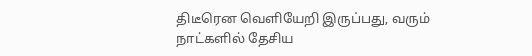திடீரென வெளியேறி இருப்பது, வரும் நாட்களில் தேசிய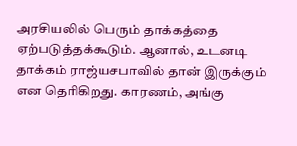அரசியலில் பெரும் தாக்கத்தை ஏற்படுத்தக்கூடும். ஆனால், உடனடி தாக்கம் ராஜ்யசபாவில் தான் இருக்கும் என தெரிகிறது. காரணம், அங்கு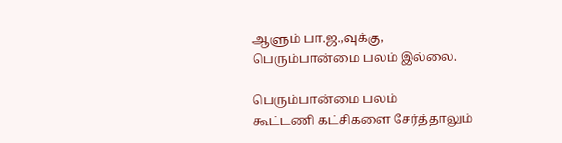ஆளும் பா.ஜ.,வுக்கு, பெரும்பான்மை பலம் இல்லை.

பெரும்பான்மை பலம்
கூட்டணி கட்சிகளை சேர்த்தாலும்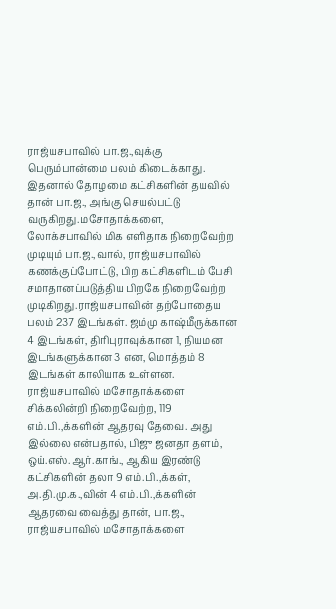ராஜ்யசபாவில் பா.ஜ.,வுக்கு பெரும்பான்மை பலம் கிடைக்காது. இதனால் தோழமை கட்சிகளின் தயவில் தான் பா.ஜ., அங்கு செயல்பட்டு வருகிறது.மசோதாக்களை, லோக்சபாவில் மிக எளிதாக நிறைவேற்ற முடியும் பா.ஜ.,வால், ராஜ்யசபாவில் கணக்குப்போட்டு, பிற கட்சிகளிடம் பேசி சமாதானப்படுத்திய பிறகே நிறைவேற்ற முடிகிறது.ராஜ்யசபாவின் தற்போதைய பலம் 237 இடங்கள். ஜம்மு காஷ்மீருக்கான 4 இடங்கள், திரிபுராவுக்கான 1, நியமன இடங்களுக்கான 3 என, மொத்தம் 8 இடங்கள் காலியாக உள்ளன.
ராஜ்யசபாவில் மசோதாக்களை சிக்கலின்றி நிறைவேற்ற, 119 எம்.பி.,க்களின் ஆதரவு தேவை. அது இல்லை என்பதால், பிஜு ஜனதா தளம், ஒய்.எஸ்.ஆர்.காங்., ஆகிய இரண்டு கட்சிகளின் தலா 9 எம்.பி.,க்கள், அ.தி.மு.க.,வின் 4 எம்.பி.,க்களின் ஆதரவை வைத்து தான், பா.ஜ., ராஜ்யசபாவில் மசோதாக்களை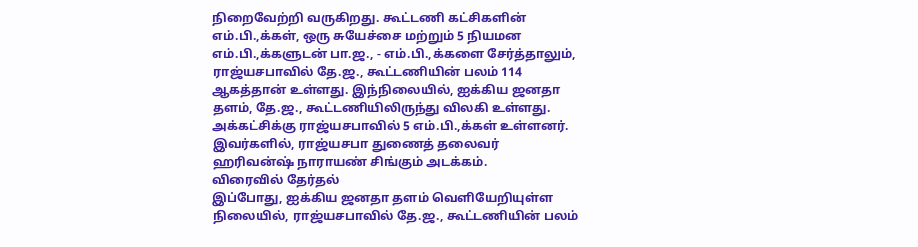நிறைவேற்றி வருகிறது. கூட்டணி கட்சிகளின் எம்.பி.,க்கள், ஒரு சுயேச்சை மற்றும் 5 நியமன எம்.பி.,க்களுடன் பா.ஜ., - எம்.பி.,க்களை சேர்த்தாலும், ராஜ்யசபாவில் தே.ஜ., கூட்டணியின் பலம் 114 ஆகத்தான் உள்ளது. இந்நிலையில், ஐக்கிய ஜனதா தளம், தே.ஜ., கூட்டணியிலிருந்து விலகி உள்ளது. அக்கட்சிக்கு ராஜ்யசபாவில் 5 எம்.பி.,க்கள் உள்ளனர். இவர்களில், ராஜ்யசபா துணைத் தலைவர் ஹரிவன்ஷ் நாராயண் சிங்கும் அடக்கம்.
விரைவில் தேர்தல்
இப்போது, ஐக்கிய ஜனதா தளம் வெளியேறியுள்ள நிலையில், ராஜ்யசபாவில் தே.ஜ., கூட்டணியின் பலம்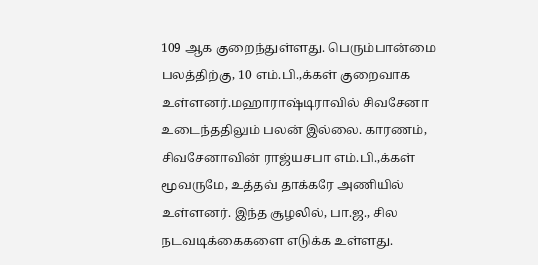109 ஆக குறைந்துள்ளது. பெரும்பான்மை பலத்திற்கு, 10 எம்.பி.,க்கள் குறைவாக உள்ளனர்.மஹாராஷ்டிராவில் சிவசேனா உடைந்ததிலும் பலன் இல்லை. காரணம், சிவசேனாவின் ராஜ்யசபா எம்.பி.,க்கள் மூவருமே, உத்தவ் தாக்கரே அணியில் உள்ளனர். இந்த சூழலில், பா.ஜ., சில நடவடிக்கைகளை எடுக்க உள்ளது.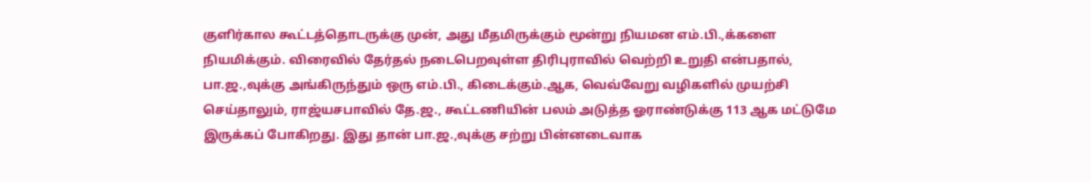குளிர்கால கூட்டத்தொடருக்கு முன், அது மீதமிருக்கும் மூன்று நியமன எம்.பி.,க்களை நியமிக்கும். விரைவில் தேர்தல் நடைபெறவுள்ள திரிபுராவில் வெற்றி உறுதி என்பதால், பா.ஜ.,வுக்கு அங்கிருந்தும் ஒரு எம்.பி., கிடைக்கும்.ஆக, வெவ்வேறு வழிகளில் முயற்சி செய்தாலும், ராஜ்யசபாவில் தே.ஜ., கூட்டணியின் பலம் அடுத்த ஓராண்டுக்கு 113 ஆக மட்டுமே இருக்கப் போகிறது. இது தான் பா.ஜ.,வுக்கு சற்று பின்னடைவாக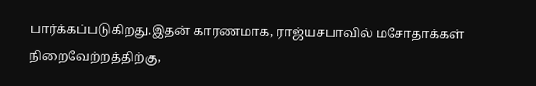பார்க்கப்படுகிறது.இதன் காரணமாக, ராஜ்யசபாவில் மசோதாக்கள் நிறைவேற்றத்திற்கு,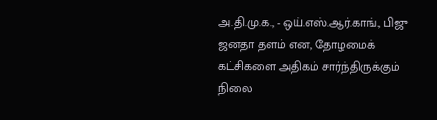அ.தி.மு.க., - ஒய்.எஸ்.ஆர்.காங்., பிஜு ஜனதா தளம் என, தோழமைக் கட்சிகளை அதிகம் சார்ந்திருக்கும் நிலை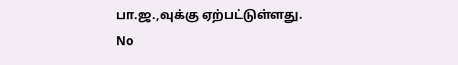பா.ஜ.,வுக்கு ஏற்பட்டுள்ளது.
No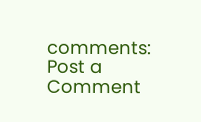comments:
Post a Comment